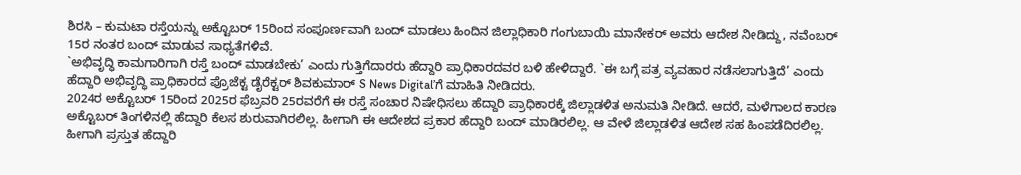ಶಿರಸಿ – ಕುಮಟಾ ರಸ್ತೆಯನ್ನು ಅಕ್ಟೊಬರ್ 15ರಿಂದ ಸಂಪೂರ್ಣವಾಗಿ ಬಂದ್ ಮಾಡಲು ಹಿಂದಿನ ಜಿಲ್ಲಾಧಿಕಾರಿ ಗಂಗುಬಾಯಿ ಮಾನೇಕರ್ ಅವರು ಆದೇಶ ನೀಡಿದ್ದು, ನವೆಂಬರ್ 15ರ ನಂತರ ಬಂದ್ ಮಾಡುವ ಸಾಧ್ಯತೆಗಳಿವೆ.
`ಅಭಿವೃದ್ಧಿ ಕಾಮಗಾರಿಗಾಗಿ ರಸ್ತೆ ಬಂದ್ ಮಾಡಬೇಕು’ ಎಂದು ಗುತ್ತಿಗೆದಾರರು ಹೆದ್ದಾರಿ ಪ್ರಾಧಿಕಾರದವರ ಬಳಿ ಹೇಳಿದ್ದಾರೆ. `ಈ ಬಗ್ಗೆ ಪತ್ರ ವ್ಯವಹಾರ ನಡೆಸಲಾಗುತ್ತಿದೆ’ ಎಂದು ಹೆದ್ದಾರಿ ಅಭಿವೃದ್ಧಿ ಪ್ರಾಧಿಕಾರದ ಪ್ರೊಜೆಕ್ಟ ಡೈರೆಕ್ಟರ್ ಶಿವಕುಮಾರ್ S News Digital’ಗೆ ಮಾಹಿತಿ ನೀಡಿದರು.
2024ರ ಅಕ್ಟೊಬರ್ 15ರಿಂದ 2025ರ ಫೆಬ್ರವರಿ 25ರವರೆಗೆ ಈ ರಸ್ತೆ ಸಂಚಾರ ನಿಷೇಧಿಸಲು ಹೆದ್ದಾರಿ ಪ್ರಾಧಿಕಾರಕ್ಕೆ ಜಿಲ್ಲಾಡಳಿತ ಅನುಮತಿ ನೀಡಿದೆ. ಆದರೆ, ಮಳೆಗಾಲದ ಕಾರಣ ಅಕ್ಟೊಬರ್ ತಿಂಗಳಿನಲ್ಲಿ ಹೆದ್ದಾರಿ ಕೆಲಸ ಶುರುವಾಗಿರಲಿಲ್ಲ. ಹೀಗಾಗಿ ಈ ಆದೇಶದ ಪ್ರಕಾರ ಹೆದ್ದಾರಿ ಬಂದ್ ಮಾಡಿರಲಿಲ್ಲ. ಆ ವೇಳೆ ಜಿಲ್ಲಾಡಳಿತ ಆದೇಶ ಸಹ ಹಿಂಪಡೆದಿರಲಿಲ್ಲ. ಹೀಗಾಗಿ ಪ್ರಸ್ತುತ ಹೆದ್ದಾರಿ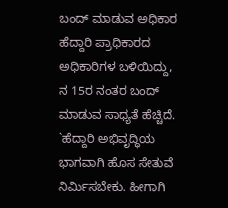ಬಂದ್ ಮಾಡುವ ಅಧಿಕಾರ ಹೆದ್ದಾರಿ ಪ್ರಾಧಿಕಾರದ ಅಧಿಕಾರಿಗಳ ಬಳಿಯಿದ್ದು, ನ 15ರ ನಂತರ ಬಂದ್ ಮಾಡುವ ಸಾಧ್ಯತೆ ಹೆಚ್ಚಿದೆ.
`ಹೆದ್ದಾರಿ ಅಭಿವೃದ್ಧಿಯ ಭಾಗವಾಗಿ ಹೊಸ ಸೇತುವೆ ನಿರ್ಮಿಸಬೇಕು. ಹೀಗಾಗಿ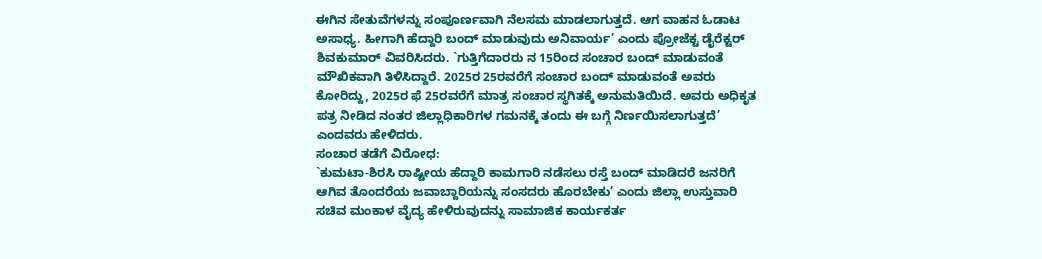ಈಗಿನ ಸೇತುವೆಗಳನ್ನು ಸಂಪೂರ್ಣವಾಗಿ ನೆಲಸಮ ಮಾಡಲಾಗುತ್ತದೆ. ಆಗ ವಾಹನ ಓಡಾಟ ಅಸಾಧ್ಯ. ಹೀಗಾಗಿ ಹೆದ್ದಾರಿ ಬಂದ್ ಮಾಡುವುದು ಅನಿವಾರ್ಯ’ ಎಂದು ಪ್ರೋಜೆಕ್ಟ ಡೈರೆಕ್ಟರ್ ಶಿವಕುಮಾರ್ ವಿವರಿಸಿದರು. `ಗುತ್ತಿಗೆದಾರರು ನ 15ರಿಂದ ಸಂಚಾರ ಬಂದ್ ಮಾಡುವಂತೆ ಮೌಖಿಕವಾಗಿ ತಿಳಿಸಿದ್ದಾರೆ. 2025ರ 25ರವರೆಗೆ ಸಂಚಾರ ಬಂದ್ ಮಾಡುವಂತೆ ಅವರು ಕೋರಿದ್ದು, 2025ರ ಫೆ 25ರವರೆಗೆ ಮಾತ್ರ ಸಂಚಾರ ಸ್ಥಗಿತಕ್ಕೆ ಅನುಮತಿಯಿದೆ. ಅವರು ಅಧಿಕೃತ ಪತ್ರ ನೀಡಿದ ನಂತರ ಜಿಲ್ಲಾಧಿಕಾರಿಗಳ ಗಮನಕ್ಕೆ ತಂದು ಈ ಬಗ್ಗೆ ನಿರ್ಣಯಿಸಲಾಗುತ್ತದೆ’ ಎಂದವರು ಹೇಳಿದರು.
ಸಂಚಾರ ತಡೆಗೆ ವಿರೋಧ:
`ಕುಮಟಾ-ಶಿರಸಿ ರಾಷ್ಟೀಯ ಹೆದ್ದಾರಿ ಕಾಮಗಾರಿ ನಡೆಸಲು ರಸ್ತೆ ಬಂದ್ ಮಾಡಿದರೆ ಜನರಿಗೆ ಆಗಿವ ತೊಂದರೆಯ ಜವಾಬ್ದಾರಿಯನ್ನು ಸಂಸದರು ಹೊರಬೇಕು’ ಎಂದು ಜಿಲ್ಲಾ ಉಸ್ತುವಾರಿ ಸಚಿವ ಮಂಕಾಳ ವೈದ್ಯ ಹೇಳಿರುವುದನ್ನು ಸಾಮಾಜಿಕ ಕಾರ್ಯಕರ್ತ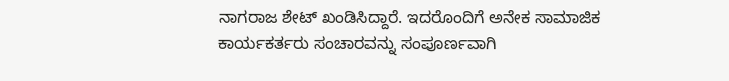ನಾಗರಾಜ ಶೇಟ್ ಖಂಡಿಸಿದ್ದಾರೆ. ಇದರೊಂದಿಗೆ ಅನೇಕ ಸಾಮಾಜಿಕ ಕಾರ್ಯಕರ್ತರು ಸಂಚಾರವನ್ನು ಸಂಪೂರ್ಣವಾಗಿ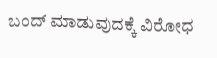ಬಂದ್ ಮಾಡುವುದಕ್ಕೆ ವಿರೋಧ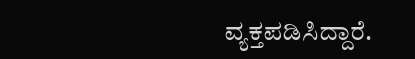ವ್ಯಕ್ತಪಡಿಸಿದ್ದಾರೆ.